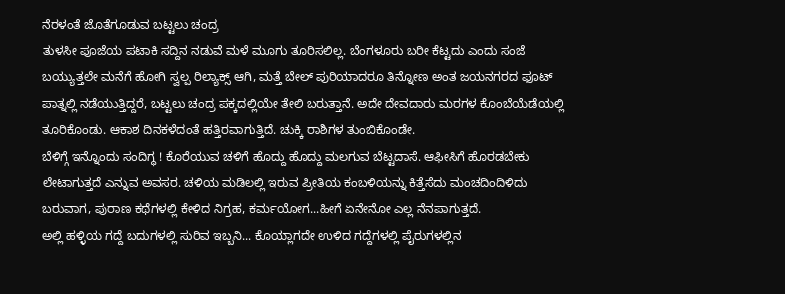ನೆರಳಂತೆ ಜೊತೆಗೂಡುವ ಬಟ್ಟಲು ಚಂದ್ರ
ತುಳಸೀ ಪೂಜೆಯ ಪಟಾಕಿ ಸದ್ದಿನ ನಡುವೆ ಮಳೆ ಮೂಗು ತೂರಿಸಲಿಲ್ಲ. ಬೆಂಗಳೂರು ಬರೀ ಕೆಟ್ಟದು ಎಂದು ಸಂಜೆ ಬಯ್ಯುತ್ತಲೇ ಮನೆಗೆ ಹೋಗಿ ಸ್ವಲ್ಪ ರಿಲ್ಯಾಕ್ಸ್ ಆಗಿ, ಮತ್ತೆ ಬೇಲ್ ಪುರಿಯಾದರೂ ತಿನ್ನೋಣ ಅಂತ ಜಯನಗರದ ಫೂಟ್ ಪಾತ್ನಲ್ಲಿ ನಡೆಯುತ್ತಿದ್ದರೆ, ಬಟ್ಟಲು ಚಂದ್ರ ಪಕ್ಕದಲ್ಲಿಯೇ ತೇಲಿ ಬರುತ್ತಾನೆ. ಅದೇ ದೇವದಾರು ಮರಗಳ ಕೊಂಬೆಯೆಡೆಯಲ್ಲಿ ತೂರಿಕೊಂಡು. ಆಕಾಶ ದಿನಕಳೆದಂತೆ ಹತ್ತಿರವಾಗುತ್ತಿದೆ. ಚುಕ್ಕಿ ರಾಶಿಗಳ ತುಂಬಿಕೊಂಡೇ.
ಬೆಳಿಗ್ಗೆ ಇನ್ನೊಂದು ಸಂದಿಗ್ಧ ! ಕೊರೆಯುವ ಚಳಿಗೆ ಹೊದ್ದು ಹೊದ್ದು ಮಲಗುವ ಬೆಟ್ಟದಾಸೆ. ಆಫೀಸಿಗೆ ಹೊರಡಬೇಕು ಲೇಟಾಗುತ್ತದೆ ಎನ್ನುವ ಅವಸರ. ಚಳಿಯ ಮಡಿಲಲ್ಲಿ ಇರುವ ಪ್ರೀತಿಯ ಕಂಬಳಿಯನ್ನು ಕಿತ್ತೆಸೆದು ಮಂಚದಿಂದಿಳಿದು ಬರುವಾಗ, ಪುರಾಣ ಕಥೆಗಳಲ್ಲಿ ಕೇಳಿದ ನಿಗ್ರಹ, ಕರ್ಮಯೋಗ...ಹೀಗೆ ಏನೇನೋ ಎಲ್ಲ ನೆನಪಾಗುತ್ತದೆ.
ಅಲ್ಲಿ ಹಳ್ಳಿಯ ಗದ್ದೆ ಬದುಗಳಲ್ಲಿ ಸುರಿವ ಇಬ್ಬನಿ... ಕೊಯ್ಲಾಗದೇ ಉಳಿದ ಗದ್ದೆಗಳಲ್ಲಿ ಪೈರುಗಳಲ್ಲಿನ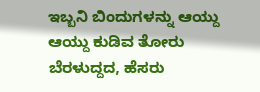ಇಬ್ಬನಿ ಬಿಂದುಗಳನ್ನು ಆಯ್ದು ಆಯ್ದು ಕುಡಿವ ತೋರು ಬೆರಳುದ್ದದ, ಹೆಸರು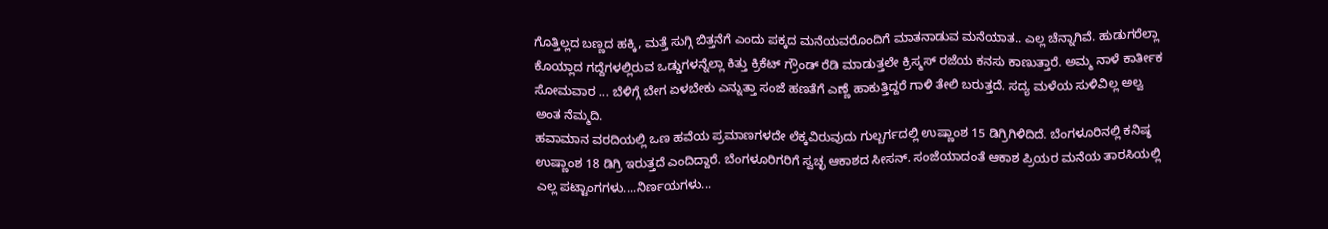ಗೊತ್ತಿಲ್ಲದ ಬಣ್ಣದ ಹಕ್ಕಿ, ಮತ್ತೆ ಸುಗ್ಗಿ ಬಿತ್ತನೆಗೆ ಎಂದು ಪಕ್ಕದ ಮನೆಯವರೊಂದಿಗೆ ಮಾತನಾಡುವ ಮನೆಯಾತ.. ಎಲ್ಲ ಚೆನ್ನಾಗಿವೆ. ಹುಡುಗರೆಲ್ಲಾ ಕೊಯ್ಲಾದ ಗದ್ದೆಗಳಲ್ಲಿರುವ ಒಡ್ಡುಗಳನ್ನೆಲ್ಲಾ ಕಿತ್ತು ಕ್ರಿಕೆಟ್ ಗ್ರೌಂಡ್ ರೆಡಿ ಮಾಡುತ್ತಲೇ ಕ್ರಿಸ್ಮಸ್ ರಜೆಯ ಕನಸು ಕಾಣುತ್ತಾರೆ. ಅಮ್ಮ ನಾಳೆ ಕಾರ್ತೀಕ ಸೋಮವಾರ ... ಬೆಳಿಗ್ಗೆ ಬೇಗ ಏಳಬೇಕು ಎನ್ನುತ್ತಾ ಸಂಜೆ ಹಣತೆಗೆ ಎಣ್ಣೆ ಹಾಕುತ್ತಿದ್ದರೆ ಗಾಳಿ ತೇಲಿ ಬರುತ್ತದೆ. ಸದ್ಯ ಮಳೆಯ ಸುಳಿವಿಲ್ಲ ಅಲ್ವ ಅಂತ ನೆಮ್ಮದಿ.
ಹವಾಮಾನ ವರದಿಯಲ್ಲಿ ಒಣ ಹವೆಯ ಪ್ರಮಾಣಗಳದೇ ಲೆಕ್ಕವಿರುವುದು ಗುಲ್ಬರ್ಗದಲ್ಲಿ ಉಷ್ಣಾಂಶ 15 ಡಿಗ್ರಿಗಿಳಿದಿದೆ. ಬೆಂಗಳೂರಿನಲ್ಲಿ ಕನಿಷ್ಠ ಉಷ್ಣಾಂಶ 18 ಡಿಗ್ರಿ ಇರುತ್ತದೆ ಎಂದಿದ್ದಾರೆ. ಬೆಂಗಳೂರಿಗರಿಗೆ ಸ್ವಚ್ಛ ಆಕಾಶದ ಸೀಸನ್. ಸಂಜೆಯಾದಂತೆ ಆಕಾಶ ಪ್ರಿಯರ ಮನೆಯ ತಾರಸಿಯಲ್ಲಿ ಎಲ್ಲ ಪಟ್ಟಾಂಗಗಳು....ನಿರ್ಣಯಗಳು...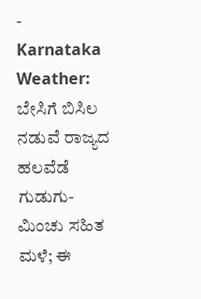-
Karnataka Weather: ಬೇಸಿಗೆ ಬಿಸಿಲ ನಡುವೆ ರಾಜ್ಯದ ಹಲವೆಡೆ ಗುಡುಗು-ಮಿಂಚು ಸಹಿತ ಮಳೆ; ಈ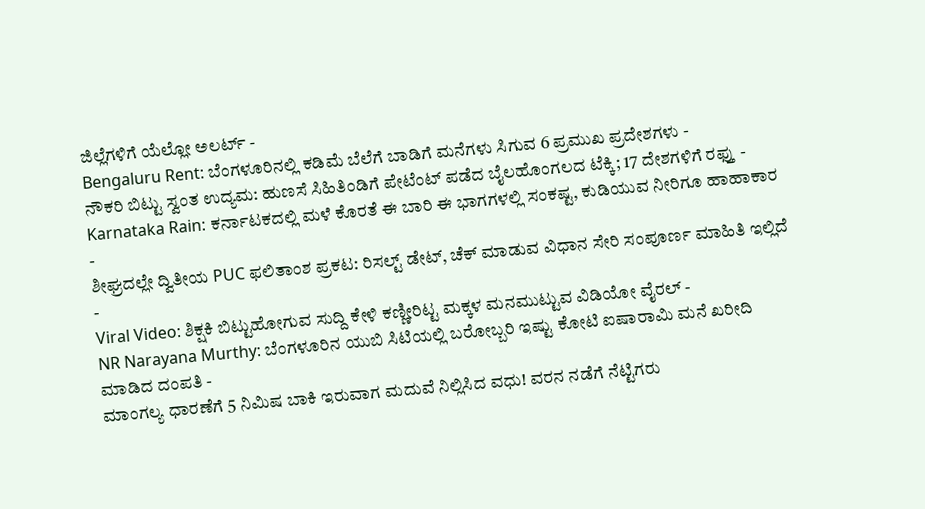ಜಿಲ್ಲೆಗಳಿಗೆ ಯೆಲ್ಲೋ ಅಲರ್ಟ್ -
Bengaluru Rent: ಬೆಂಗಳೂರಿನಲ್ಲಿ ಕಡಿಮೆ ಬೆಲೆಗೆ ಬಾಡಿಗೆ ಮನೆಗಳು ಸಿಗುವ 6 ಪ್ರಮುಖ ಪ್ರದೇಶಗಳು -
ನೌಕರಿ ಬಿಟ್ಟು ಸ್ವಂತ ಉದ್ಯಮ: ಹುಣಸೆ ಸಿಹಿತಿಂಡಿಗೆ ಪೇಟೆಂಟ್ ಪಡೆದ ಬೈಲಹೊಂಗಲದ ಟೆಕ್ಕಿ; 17 ದೇಶಗಳಿಗೆ ರಫ್ತು -
Karnataka Rain: ಕರ್ನಾಟಕದಲ್ಲಿ ಮಳೆ ಕೊರತೆ ಈ ಬಾರಿ ಈ ಭಾಗಗಳಲ್ಲಿ ಸಂಕಷ್ಟ, ಕುಡಿಯುವ ನೀರಿಗೂ ಹಾಹಾಕಾರ -
ಶೀಘ್ರದಲ್ಲೇ ದ್ವಿತೀಯ PUC ಫಲಿತಾಂಶ ಪ್ರಕಟ: ರಿಸಲ್ಟ್ ಡೇಟ್, ಚೆಕ್ ಮಾಡುವ ವಿಧಾನ ಸೇರಿ ಸಂಪೂರ್ಣ ಮಾಹಿತಿ ಇಲ್ಲಿದೆ -
Viral Video: ಶಿಕ್ಷಕಿ ಬಿಟ್ಟುಹೋಗುವ ಸುದ್ದಿ ಕೇಳಿ ಕಣ್ಣೀರಿಟ್ಟ ಮಕ್ಕಳ ಮನಮುಟ್ಟುವ ವಿಡಿಯೋ ವೈರಲ್ -
NR Narayana Murthy: ಬೆಂಗಳೂರಿನ ಯುಬಿ ಸಿಟಿಯಲ್ಲಿ ಬರೋಬ್ಬರಿ ಇಷ್ಟು ಕೋಟಿ ಐಷಾರಾಮಿ ಮನೆ ಖರೀದಿ ಮಾಡಿದ ದಂಪತಿ -
ಮಾಂಗಲ್ಯ ಧಾರಣೆಗೆ 5 ನಿಮಿಷ ಬಾಕಿ ಇರುವಾಗ ಮದುವೆ ನಿಲ್ಲಿಸಿದ ವಧು! ವರನ ನಡೆಗೆ ನೆಟ್ಟಿಗರು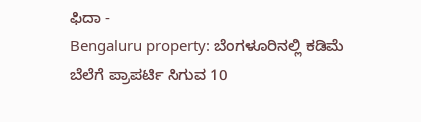ಫಿದಾ -
Bengaluru property: ಬೆಂಗಳೂರಿನಲ್ಲಿ ಕಡಿಮೆ ಬೆಲೆಗೆ ಪ್ರಾಪರ್ಟಿ ಸಿಗುವ 10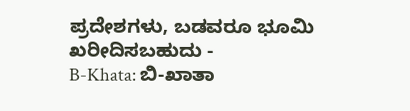ಪ್ರದೇಶಗಳು, ಬಡವರೂ ಭೂಮಿ ಖರೀದಿಸಬಹುದು -
B-Khata: ಬಿ-ಖಾತಾ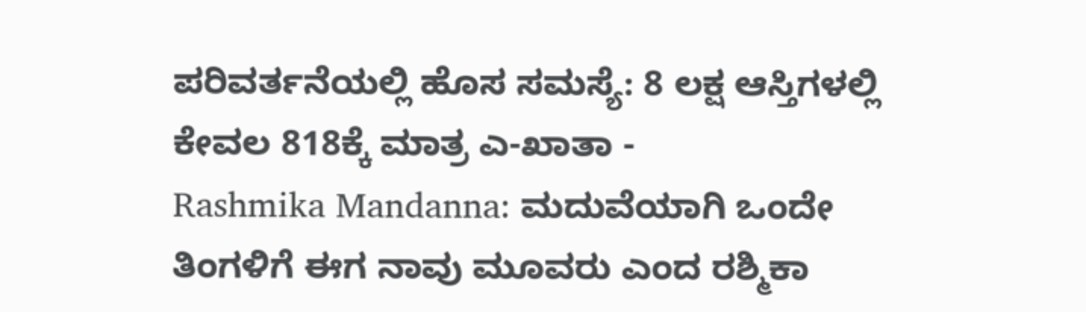ಪರಿವರ್ತನೆಯಲ್ಲಿ ಹೊಸ ಸಮಸ್ಯೆ: 8 ಲಕ್ಷ ಆಸ್ತಿಗಳಲ್ಲಿ ಕೇವಲ 818ಕ್ಕೆ ಮಾತ್ರ ಎ-ಖಾತಾ -
Rashmika Mandanna: ಮದುವೆಯಾಗಿ ಒಂದೇ ತಿಂಗಳಿಗೆ ಈಗ ನಾವು ಮೂವರು ಎಂದ ರಶ್ಮಿಕಾ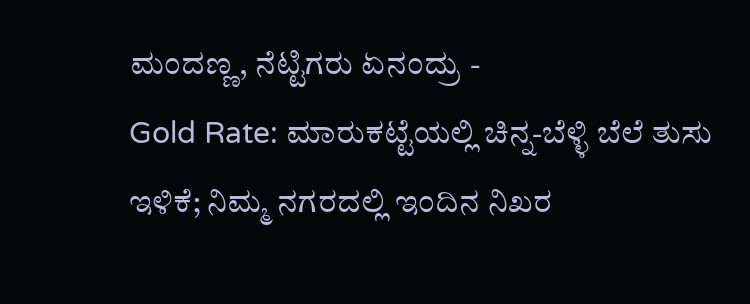ಮಂದಣ್ಣ, ನೆಟ್ಟಿಗರು ಏನಂದ್ರು -
Gold Rate: ಮಾರುಕಟ್ಟೆಯಲ್ಲಿ ಚಿನ್ನ-ಬೆಳ್ಳಿ ಬೆಲೆ ತುಸು ಇಳಿಕೆ; ನಿಮ್ಮ ನಗರದಲ್ಲಿ ಇಂದಿನ ನಿಖರ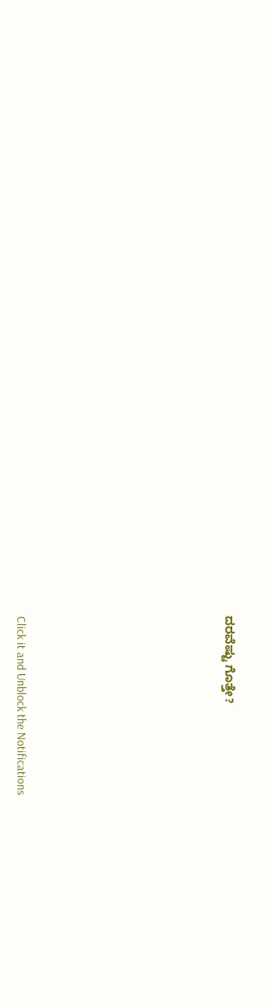ದರವೆಷ್ಟು ಗೊತ್ತೇ?












Click it and Unblock the Notifications